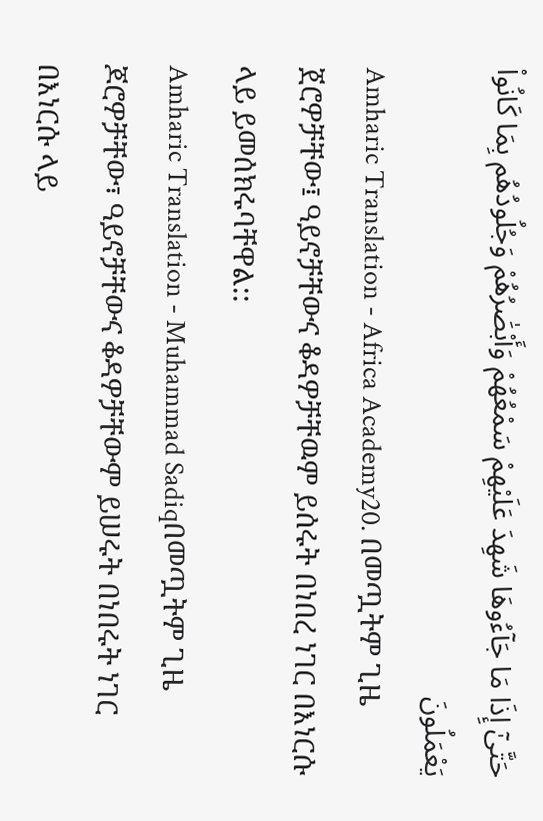حَتَّىٰٓ إِذَا مَا جَآءُوهَا شَهِدَ عَلَيْهِمْ سَمْعُهُمْ وَأَبْصَٰرُهُمْ وَجُلُودُهُم بِمَا كَانُوا۟ يَعْمَلُونَ
Amharic Translation - Africa Academy20. በመጧትም ጊዜ ጀሮዎቻቸው፤ ዓይኖቻቸውና ቆዳዎቻቸዉም ይሰሩት በነበረ ነገር በእነርሱ ላይ ይመሰክሩባቸዋል::
Amharic Translation - Muhammad Sadiqበመጧትም ጊዜ ጆሮዎቻቸው፣ ዓይኖቻቸውና ቆዳዎቻቸውም ይሠሩት በነበሩት ነገር በእነርሱ ላይ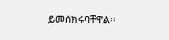ይመሰክሩባቸዋል፡፡